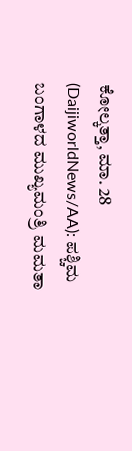ಕೋಲ್ಕತ್ತಾ, ಮಾ. 28 (DaijiworldNews/AA): ಪಶ್ಚಿಮ ಬಂಗಾಳದ ಮುಖ್ಯಮಂತ್ರಿ ಮಮತಾ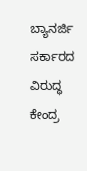ಬ್ಯಾನರ್ಜಿ ಸರ್ಕಾರದ ವಿರುದ್ಧ ಕೇಂದ್ರ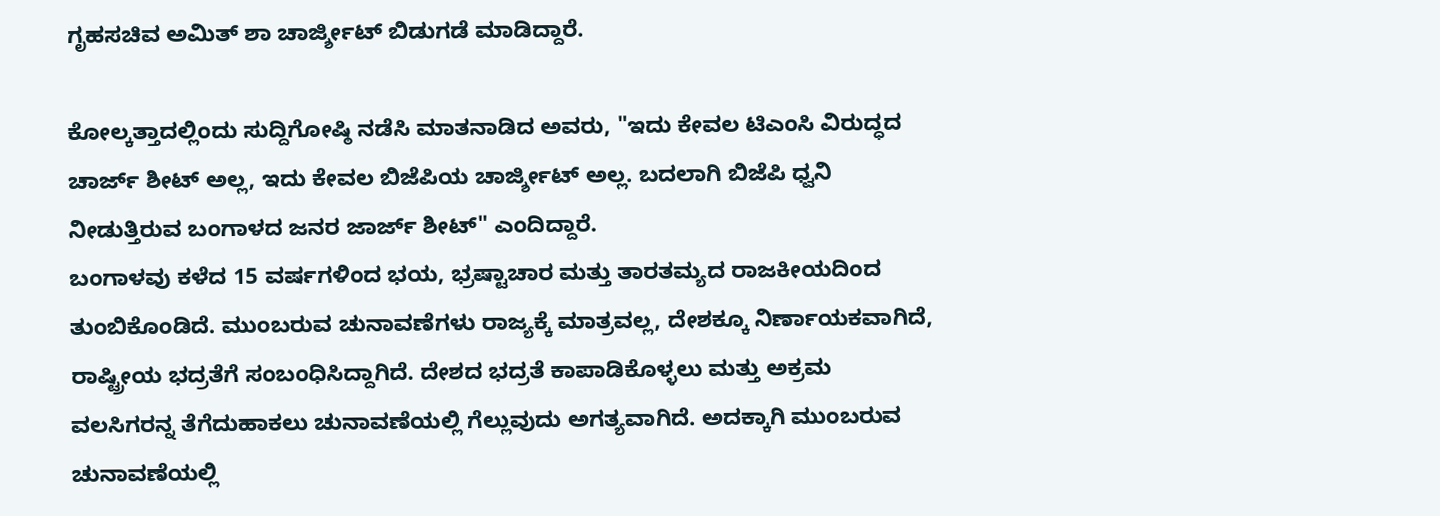ಗೃಹಸಚಿವ ಅಮಿತ್ ಶಾ ಚಾರ್ಜ್ಶೀಟ್ ಬಿಡುಗಡೆ ಮಾಡಿದ್ದಾರೆ.

ಕೋಲ್ಕತ್ತಾದಲ್ಲಿಂದು ಸುದ್ದಿಗೋಷ್ಠಿ ನಡೆಸಿ ಮಾತನಾಡಿದ ಅವರು, "ಇದು ಕೇವಲ ಟಿಎಂಸಿ ವಿರುದ್ಧದ ಚಾರ್ಜ್ ಶೀಟ್ ಅಲ್ಲ, ಇದು ಕೇವಲ ಬಿಜೆಪಿಯ ಚಾರ್ಜ್ಶೀಟ್ ಅಲ್ಲ. ಬದಲಾಗಿ ಬಿಜೆಪಿ ಧ್ವನಿ ನೀಡುತ್ತಿರುವ ಬಂಗಾಳದ ಜನರ ಜಾರ್ಜ್ ಶೀಟ್" ಎಂದಿದ್ದಾರೆ.
ಬಂಗಾಳವು ಕಳೆದ 15 ವರ್ಷಗಳಿಂದ ಭಯ, ಭ್ರಷ್ಟಾಚಾರ ಮತ್ತು ತಾರತಮ್ಯದ ರಾಜಕೀಯದಿಂದ ತುಂಬಿಕೊಂಡಿದೆ. ಮುಂಬರುವ ಚುನಾವಣೆಗಳು ರಾಜ್ಯಕ್ಕೆ ಮಾತ್ರವಲ್ಲ, ದೇಶಕ್ಕೂ ನಿರ್ಣಾಯಕವಾಗಿದೆ, ರಾಷ್ಟ್ರೀಯ ಭದ್ರತೆಗೆ ಸಂಬಂಧಿಸಿದ್ದಾಗಿದೆ. ದೇಶದ ಭದ್ರತೆ ಕಾಪಾಡಿಕೊಳ್ಳಲು ಮತ್ತು ಅಕ್ರಮ ವಲಸಿಗರನ್ನ ತೆಗೆದುಹಾಕಲು ಚುನಾವಣೆಯಲ್ಲಿ ಗೆಲ್ಲುವುದು ಅಗತ್ಯವಾಗಿದೆ. ಅದಕ್ಕಾಗಿ ಮುಂಬರುವ ಚುನಾವಣೆಯಲ್ಲಿ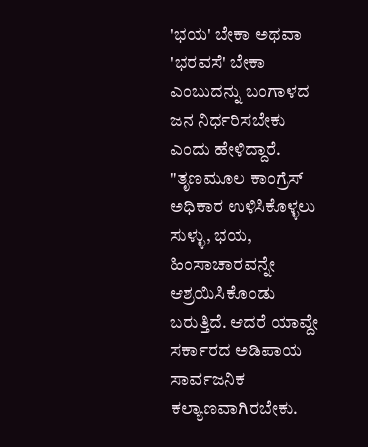'ಭಯ' ಬೇಕಾ ಅಥವಾ 'ಭರವಸೆ' ಬೇಕಾ ಎಂಬುದನ್ನು ಬಂಗಾಳದ ಜನ ನಿರ್ಧರಿಸಬೇಕು ಎಂದು ಹೇಳಿದ್ದಾರೆ.
"ತೃಣಮೂಲ ಕಾಂಗ್ರೆಸ್ ಅಧಿಕಾರ ಉಳಿಸಿಕೊಳ್ಳಲು ಸುಳ್ಳು, ಭಯ, ಹಿಂಸಾಚಾರವನ್ನೇ ಆಶ್ರಯಿಸಿಕೊಂಡು ಬರುತ್ತಿದೆ. ಆದರೆ ಯಾವ್ದೇ ಸರ್ಕಾರದ ಅಡಿಪಾಯ ಸಾರ್ವಜನಿಕ ಕಲ್ಯಾಣವಾಗಿರಬೇಕು.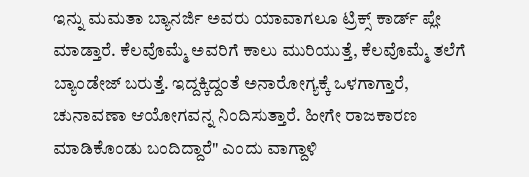ಇನ್ನು ಮಮತಾ ಬ್ಯಾನರ್ಜಿ ಅವರು ಯಾವಾಗಲೂ ಟ್ರಿಕ್ಸ್ ಕಾರ್ಡ್ ಪ್ಲೇ ಮಾಡ್ತಾರೆ. ಕೆಲವೊಮ್ಮೆ ಅವರಿಗೆ ಕಾಲು ಮುರಿಯುತ್ತೆ, ಕೆಲವೊಮ್ಮೆ ತಲೆಗೆ ಬ್ಯಾಂಡೇಜ್ ಬರುತ್ತೆ. ಇದ್ದಕ್ಕಿದ್ದಂತೆ ಅನಾರೋಗ್ಯಕ್ಕೆ ಒಳಗಾಗ್ತಾರೆ, ಚುನಾವಣಾ ಆಯೋಗವನ್ನ ನಿಂದಿಸುತ್ತಾರೆ. ಹೀಗೇ ರಾಜಕಾರಣ ಮಾಡಿಕೊಂಡು ಬಂದಿದ್ದಾರೆ" ಎಂದು ವಾಗ್ದಾಳಿ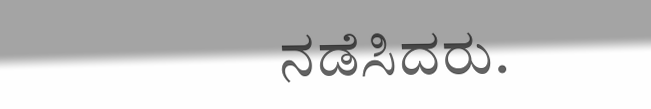ನಡೆಸಿದರು.